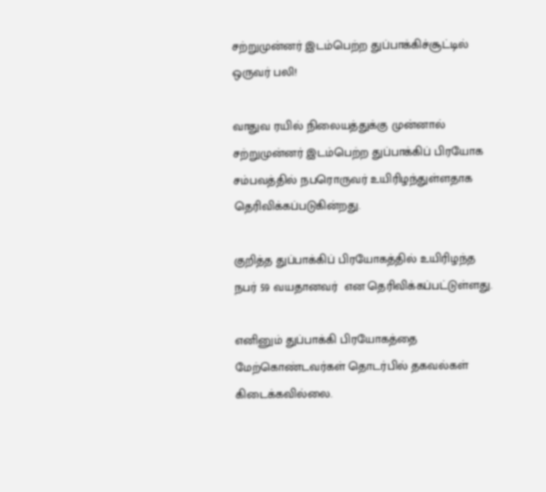சற்றுமுன்னர் இடம்பெற்ற துப்பாக்கிச்சூட்டில் ஒருவர் பலி!

வாதுவ ரயில் நிலையத்துக்கு முன்னால் சற்றுமுன்னர் இடம்பெற்ற துப்பாக்கிப் பிரயோக சம்பவத்தில் நபரொருவர் உயிரிழந்துள்ளதாக தெரிவிக்கப்படுகின்றது.

குறித்த துப்பாக்கிப் பிரயோகத்தில் உயிரிழந்த நபர் 59 வயதானவர்  என தெரிவிக்கப்பட்டுள்ளது.

எனினும் துப்பாக்கி பிரயோகத்தை மேற்கொண்டவர்கள் தொடர்பில் தகவல்கள் கிடைக்கவில்லை.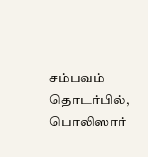சம்பவம் தொடர்பில், பொலிஸார்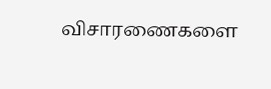விசாரணைகளை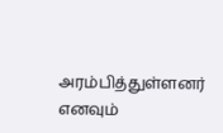அரம்பித்துள்ளனர் எனவும்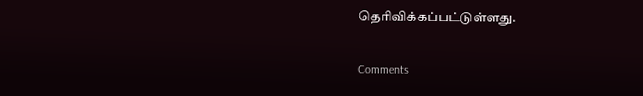தெரிவிக்கப்பட்டுள்ளது.

Comments